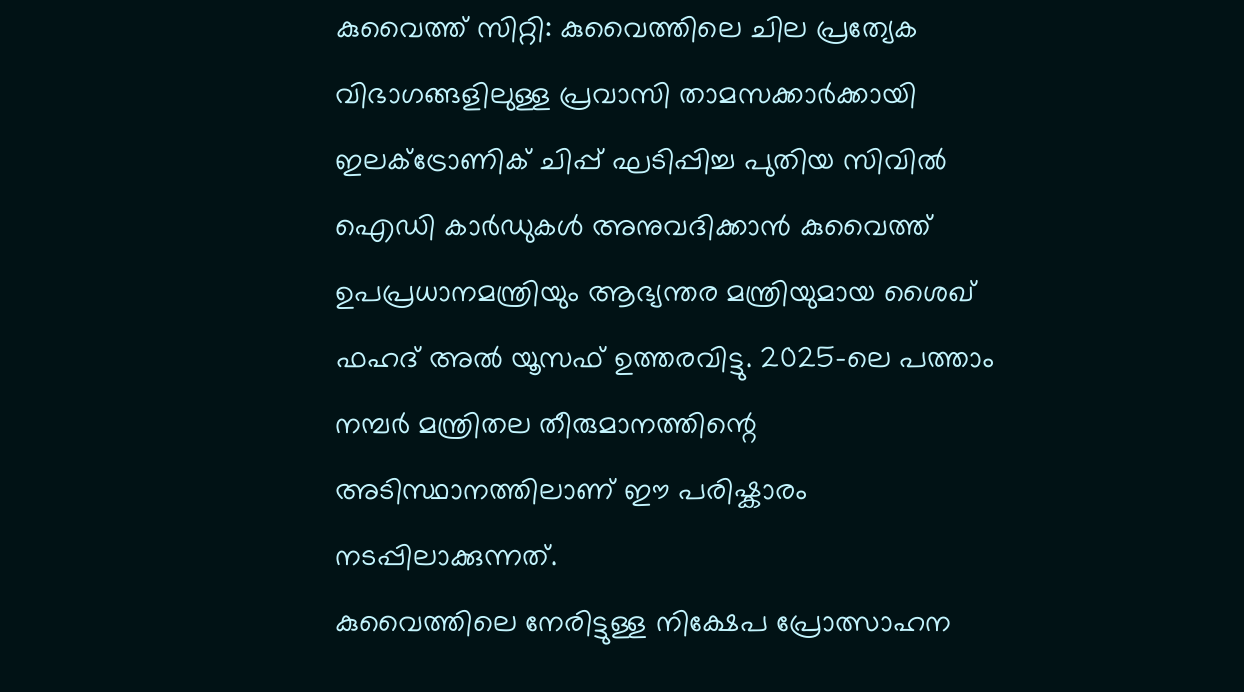കുവൈത്ത് സിറ്റി: കുവൈത്തിലെ ചില പ്രത്യേക വിഭാഗങ്ങളിലുള്ള പ്രവാസി താമസക്കാർക്കായി ഇലക്ട്രോണിക് ചിപ്പ് ഘടിപ്പിച്ച പുതിയ സിവിൽ ഐഡി കാർഡുകൾ അനുവദിക്കാൻ കുവൈത്ത് ഉപപ്രധാനമന്ത്രിയും ആഭ്യന്തര മന്ത്രിയുമായ ശൈഖ് ഫഹദ് അൽ യൂസഫ് ഉത്തരവിട്ടു. 2025-ലെ പത്താം നമ്പർ മന്ത്രിതല തീരുമാനത്തിന്റെ അടിസ്ഥാനത്തിലാണ് ഈ പരിഷ്കാരം നടപ്പിലാക്കുന്നത്.
കുവൈത്തിലെ നേരിട്ടുള്ള നിക്ഷേപ പ്രോത്സാഹന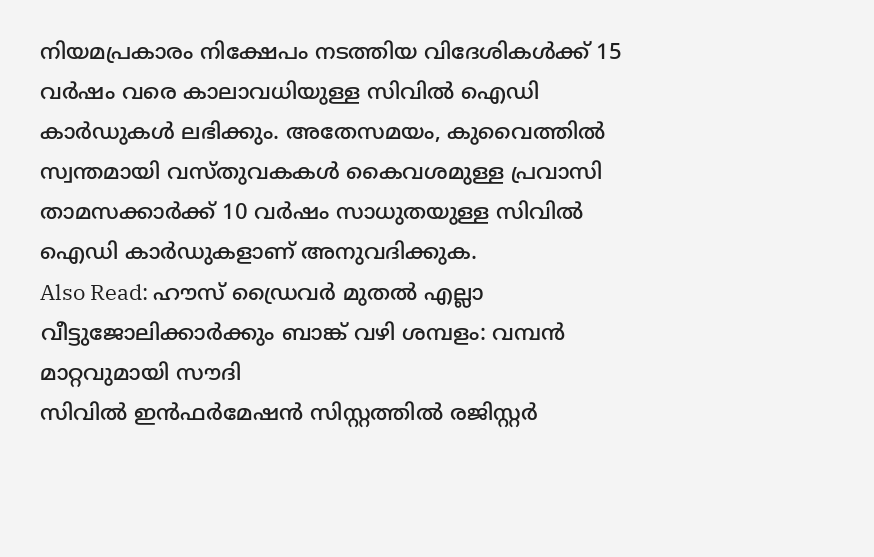നിയമപ്രകാരം നിക്ഷേപം നടത്തിയ വിദേശികൾക്ക് 15 വർഷം വരെ കാലാവധിയുള്ള സിവിൽ ഐഡി കാർഡുകൾ ലഭിക്കും. അതേസമയം, കുവൈത്തിൽ സ്വന്തമായി വസ്തുവകകൾ കൈവശമുള്ള പ്രവാസി താമസക്കാർക്ക് 10 വർഷം സാധുതയുള്ള സിവിൽ ഐഡി കാർഡുകളാണ് അനുവദിക്കുക.
Also Read: ഹൗസ് ഡ്രൈവർ മുതൽ എല്ലാ വീട്ടുജോലിക്കാർക്കും ബാങ്ക് വഴി ശമ്പളം: വമ്പൻ മാറ്റവുമായി സൗദി
സിവിൽ ഇൻഫർമേഷൻ സിസ്റ്റത്തിൽ രജിസ്റ്റർ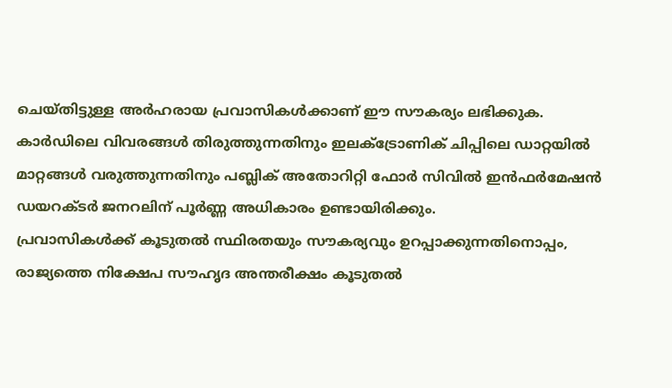ചെയ്തിട്ടുള്ള അർഹരായ പ്രവാസികൾക്കാണ് ഈ സൗകര്യം ലഭിക്കുക. കാർഡിലെ വിവരങ്ങൾ തിരുത്തുന്നതിനും ഇലക്ട്രോണിക് ചിപ്പിലെ ഡാറ്റയിൽ മാറ്റങ്ങൾ വരുത്തുന്നതിനും പബ്ലിക് അതോറിറ്റി ഫോർ സിവിൽ ഇൻഫർമേഷൻ ഡയറക്ടർ ജനറലിന് പൂർണ്ണ അധികാരം ഉണ്ടായിരിക്കും.
പ്രവാസികൾക്ക് കൂടുതൽ സ്ഥിരതയും സൗകര്യവും ഉറപ്പാക്കുന്നതിനൊപ്പം, രാജ്യത്തെ നിക്ഷേപ സൗഹൃദ അന്തരീക്ഷം കൂടുതൽ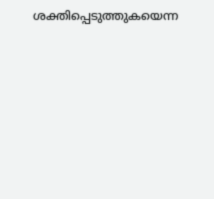ശക്തിപ്പെടുത്തുകയെന്ന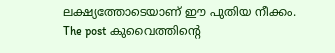ലക്ഷ്യത്തോടെയാണ് ഈ പുതിയ നീക്കം.
The post കുവൈത്തിന്റെ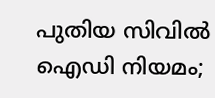പുതിയ സിവിൽ ഐഡി നിയമം;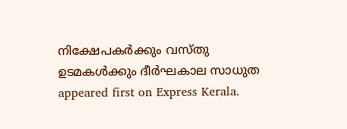നിക്ഷേപകർക്കും വസ്തു ഉടമകൾക്കും ദീർഘകാല സാധുത appeared first on Express Kerala.